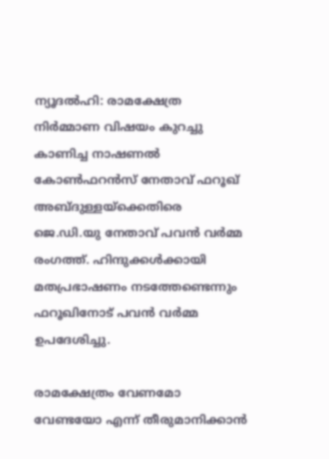ന്യൂദല്‍ഹി: രാമക്ഷേത്ര നിര്‍മ്മാണ വിഷയം കുറച്ചു കാണിച്ച നാഷണല്‍ കോണ്‍ഫറന്‍സ് നേതാവ് ഫറൂഖ് അബ്ദുള്ളയ്‌ക്കെതിരെ ജെ.ഡി.യു നേതാവ് പവന്‍ വര്‍മ്മ രംഗത്ത്. ഹിന്ദുക്കള്‍ക്കായി മതപ്രഭാഷണം നടത്തേണ്ടെന്നും ഫറൂഖിനോട് പവന്‍ വര്‍മ്മ ഉപദേശിച്ചു.

രാമക്ഷേത്രം വേണമോ വേണ്ടയോ എന്ന് തീരുമാനിക്കാന്‍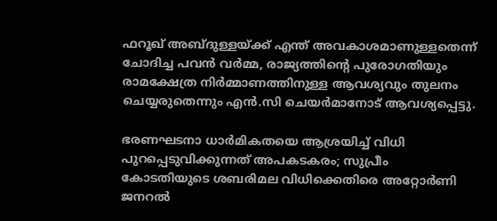ഫറൂഖ് അബ്ദുള്ളയ്ക്ക് എന്ത് അവകാശമാണുള്ളതെന്ന് ചോദിച്ച പവന്‍ വര്‍മ്മ, രാജ്യത്തിന്റെ പുരോഗതിയും രാമക്ഷേത്ര നിര്‍മ്മാണത്തിനുള്ള ആവശ്യവും തുലനം ചെയ്യരുതെന്നും എന്‍.സി ചെയര്‍മാനോട് ആവശ്യപ്പെട്ടു.

ഭരണഘടനാ ധാര്‍മികതയെ ആശ്രയിച്ച് വിധി പുറപ്പെടുവിക്കുന്നത് അപകടകരം; സുപ്രീം കോടതിയുടെ ശബരിമല വിധിക്കെതിരെ അറ്റോര്‍ണി ജനറല്‍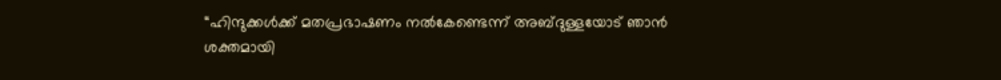“ഹിന്ദുക്കള്‍ക്ക് മതപ്രഭാഷണം നല്‍കേണ്ടെന്ന് അബ്ദുള്ളയോട് ഞാന്‍ ശക്തമായി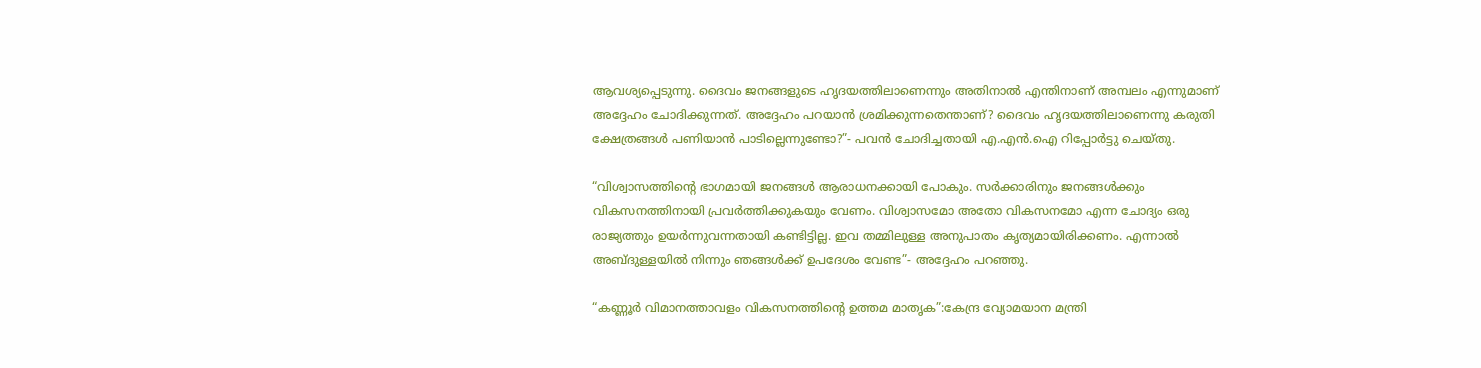ആവശ്യപ്പെടുന്നു. ദൈവം ജനങ്ങളുടെ ഹൃദയത്തിലാണെന്നും അതിനാല്‍ എന്തിനാണ് അമ്പലം എന്നുമാണ് അദ്ദേഹം ചോദിക്കുന്നത്. അദ്ദേഹം പറയാന്‍ ശ്രമിക്കുന്നതെന്താണ്? ദൈവം ഹൃദയത്തിലാണെന്നു കരുതി ക്ഷേത്രങ്ങള്‍ പണിയാന്‍ പാടില്ലെന്നുണ്ടോ?”- പവന്‍ ചോദിച്ചതായി എ.എന്‍.ഐ റിപ്പോര്‍ട്ടു ചെയ്തു.

“വിശ്വാസത്തിന്റെ ഭാഗമായി ജനങ്ങള്‍ ആരാധനക്കായി പോകും. സര്‍ക്കാരിനും ജനങ്ങള്‍ക്കും വികസനത്തിനായി പ്രവര്‍ത്തിക്കുകയും വേണം. വിശ്വാസമോ അതോ വികസനമോ എന്ന ചോദ്യം ഒരു രാജ്യത്തും ഉയര്‍ന്നുവന്നതായി കണ്ടിട്ടില്ല. ഇവ തമ്മിലുള്ള അനുപാതം കൃത്യമായിരിക്കണം. എന്നാല്‍ അബ്ദുള്ളയില്‍ നിന്നും ഞങ്ങള്‍ക്ക് ഉപദേശം വേണ്ട”- അദ്ദേഹം പറഞ്ഞു.

“കണ്ണൂർ വിമാനത്താവളം വികസനത്തിന്റെ ഉത്തമ മാതൃക”:കേന്ദ്ര വ്യോമയാന മന്ത്രി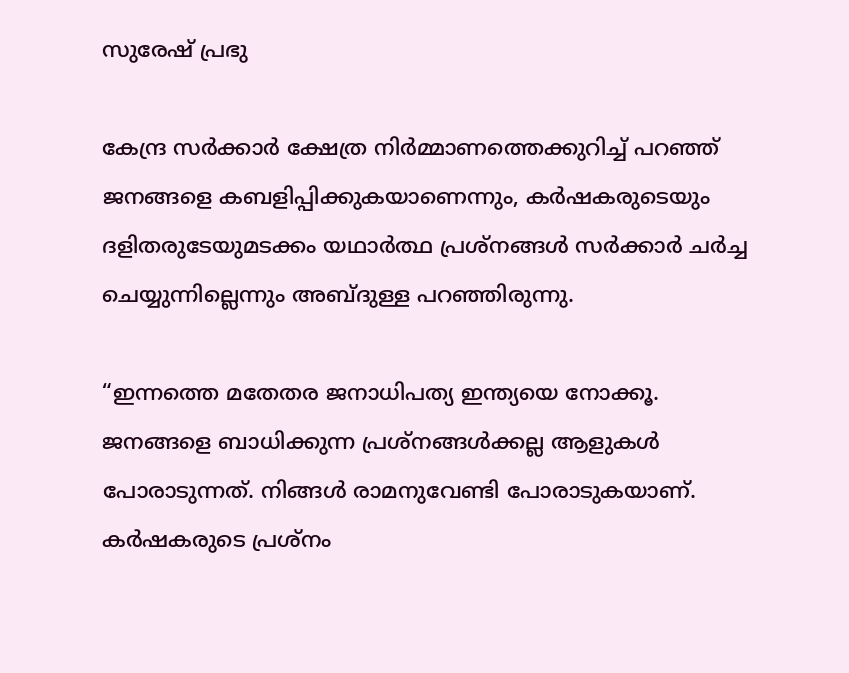സുരേഷ് പ്രഭു

കേന്ദ്ര സര്‍ക്കാര്‍ ക്ഷേത്ര നിര്‍മ്മാണത്തെക്കുറിച്ച് പറഞ്ഞ് ജനങ്ങളെ കബളിപ്പിക്കുകയാണെന്നും, കര്‍ഷകരുടെയും ദളിതരുടേയുമടക്കം യഥാര്‍ത്ഥ പ്രശ്‌നങ്ങള്‍ സര്‍ക്കാര്‍ ചര്‍ച്ച ചെയ്യുന്നില്ലെന്നും അബ്ദുള്ള പറഞ്ഞിരുന്നു.

“ഇന്നത്തെ മതേതര ജനാധിപത്യ ഇന്ത്യയെ നോക്കൂ. ജനങ്ങളെ ബാധിക്കുന്ന പ്രശ്‌നങ്ങള്‍ക്കല്ല ആളുകള്‍ പോരാടുന്നത്. നിങ്ങള്‍ രാമനുവേണ്ടി പോരാടുകയാണ്. കര്‍ഷകരുടെ പ്രശ്‌നം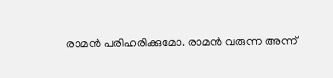രാമന്‍ പരിഹരിക്കുമോ. രാമന്‍ വരുന്ന അന്ന്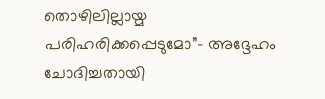തൊഴിലില്ലായ്മ പരിഹരിക്കപ്പെടുമോ”- അദ്ദേഹം ചോദിച്ചതായി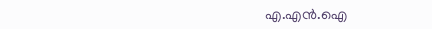എ.എന്‍.ഐ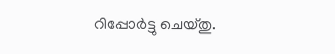റിപ്പോര്‍ട്ടു ചെയ്തു.